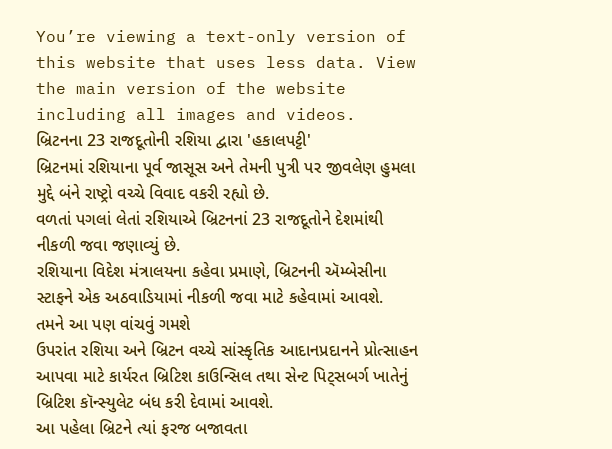You’re viewing a text-only version of this website that uses less data. View the main version of the website including all images and videos.
બ્રિટનના 23 રાજદૂતોની રશિયા દ્વારા 'હકાલપટ્ટી'
બ્રિટનમાં રશિયાના પૂર્વ જાસૂસ અને તેમની પુત્રી પર જીવલેણ હુમલા મુદ્દે બંને રાષ્ટ્રો વચ્ચે વિવાદ વકરી રહ્યો છે.
વળતાં પગલાં લેતાં રશિયાએ બ્રિટનનાં 23 રાજદૂતોને દેશમાંથી નીકળી જવા જણાવ્યું છે.
રશિયાના વિદેશ મંત્રાલયના કહેવા પ્રમાણે, બ્રિટનની ઍમ્બેસીના સ્ટાફને એક અઠવાડિયામાં નીકળી જવા માટે કહેવામાં આવશે.
તમને આ પણ વાંચવું ગમશે
ઉપરાંત રશિયા અને બ્રિટન વચ્ચે સાંસ્કૃતિક આદાનપ્રદાનને પ્રોત્સાહન આપવા માટે કાર્યરત બ્રિટિશ કાઉન્સિલ તથા સેન્ટ પિટ્સબર્ગ ખાતેનું બ્રિટિશ કૉન્સ્યુલેટ બંધ કરી દેવામાં આવશે.
આ પહેલા બ્રિટને ત્યાં ફરજ બજાવતા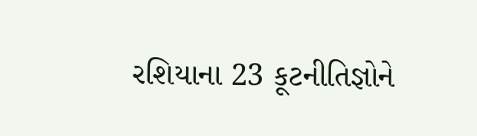રશિયાના 23 કૂટનીતિજ્ઞોને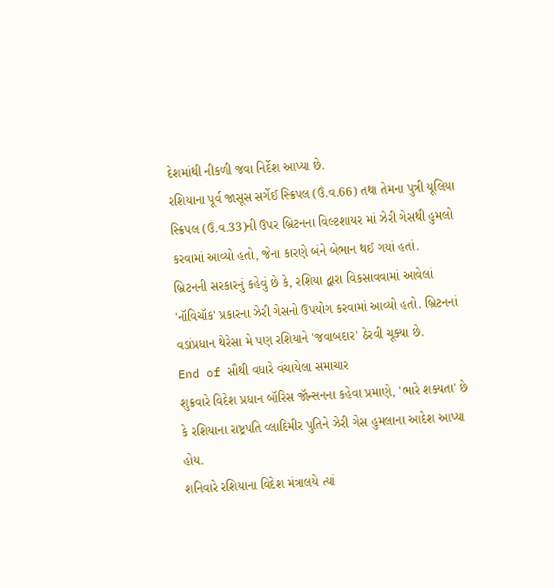દેશમાંથી નીકળી જવા નિર્દેશ આપ્યા છે.
રશિયાના પૂર્વ જાસૂસ સર્ગેઈ સ્ક્રિપલ (ઉં.વ.66) તથા તેમના પુત્રી યૂલિયા સ્ક્રિપલ (ઉં.વ.33)ની ઉપર બ્રિટનના વિલ્ટશાયર માં ઝેરી ગેસથી હુમલો કરવામાં આવ્યો હતો, જેના કારણે બંને બેભાન થઈ ગયાં હતાં.
બ્રિટનની સરકારનું કહેવું છે કે, રશિયા દ્વારા વિકસાવવામાં આવેલાં 'નૉવિચૉક' પ્રકારના ઝેરી ગેસનો ઉપયોગ કરવામાં આવ્યો હતો. બ્રિટનનાં વડાંપ્રધાન થેરેસા મે પણ રશિયાને 'જવાબદાર' ઠેરવી ચૂક્યા છે.
End of સૌથી વધારે વંચાયેલા સમાચાર
શુક્રવારે વિદેશ પ્રધાન બૉરિસ જૉન્સનના કહેવા પ્રમાણે, 'ભારે શક્યતા' છે કે રશિયાના રાષ્ટ્રપતિ વ્લાદિમીર પુતિને ઝેરી ગેસ હુમલાના આદેશ આપ્યા હોય.
શનિવારે રશિયાના વિદેશ મંત્રાલયે ત્યાં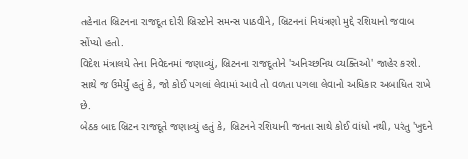તહેનાત બ્રિટનના રાજદૂત દોરી બ્રિસ્ટોને સમન્સ પાઠવીને, બ્રિટનનાં નિયંત્રણો મુદ્દે રશિયાનો જવાબ સોંપ્યો હતો.
વિદેશ મંત્રાલયે તેના નિવેદનમાં જણાવ્યું, બ્રિટનના રાજદૂતોને 'અનિચ્છનિય વ્યક્તિઓ' જાહેર કરશે. સાથે જ ઉમેર્યું હતું કે, જો કોઈ પગલાં લેવામાં આવે તો વળતા પગલા લેવાનો અધિકાર અબાધિત રાખે છે.
બેઠક બાદ બ્રિટન રાજદૂતે જણાવ્યું હતું કે, બ્રિટનને રશિયાની જનતા સાથે કોઈ વાંધો નથી, પરંતુ 'ખુદને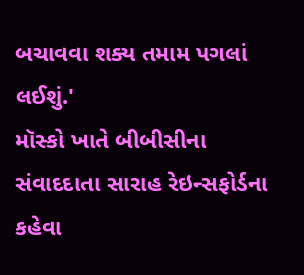બચાવવા શક્ય તમામ પગલાં લઈશું.'
મૉસ્કો ખાતે બીબીસીના સંવાદદાતા સારાહ રેઇન્સફોર્ડના કહેવા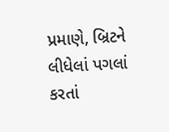પ્રમાણે, બ્રિટને લીધેલાં પગલાં કરતાં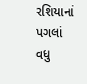રશિયાનાં પગલાં વધુ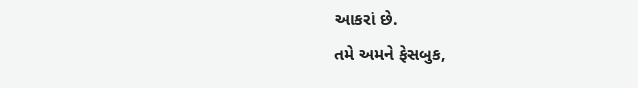આકરાં છે.
તમે અમને ફેસબુક,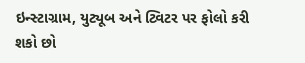ઇન્સ્ટાગ્રામ, યુટ્યૂબ અને ટ્વિટર પર ફોલો કરી શકો છો